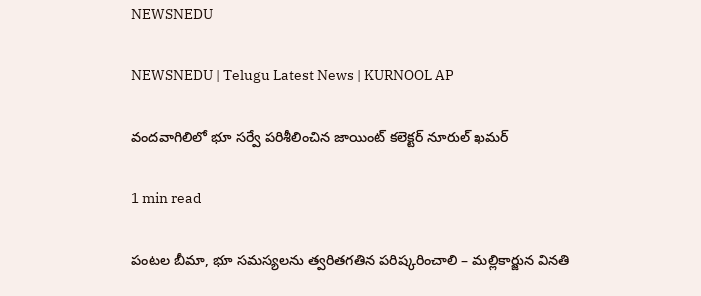NEWSNEDU

NEWSNEDU | Telugu Latest News | KURNOOL AP

వందవాగిలిలో భూ సర్వే పరిశీలించిన జాయింట్ కలెక్టర్ నూరుల్ ఖమర్

1 min read

పంటల బీమా, భూ సమస్యలను త్వరితగతిన పరిష్కరించాలి – మల్లికార్జున వినతి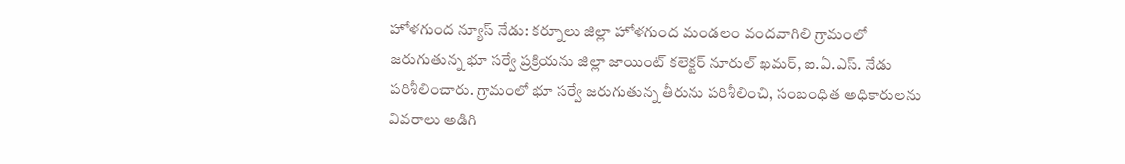హోళగుంద న్యూస్ నేడు: కర్నూలు జిల్లా హోళగుంద మండలం వందవాగిలి గ్రామంలో జరుగుతున్న భూ సర్వే ప్రక్రియను జిల్లా జాయింట్ కలెక్టర్ నూరుల్ ఖమర్, ఐ.ఏ.ఎస్. నేడు పరిశీలించారు. గ్రామంలో భూ సర్వే జరుగుతున్న తీరును పరిశీలించి, సంబంధిత అధికారులను వివరాలు అడిగి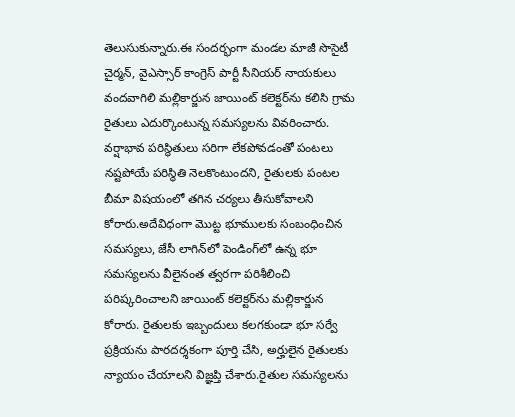తెలుసుకున్నారు.ఈ సందర్భంగా మండల మాజీ సొసైటీ చైర్మన్, వైఎస్సార్ కాంగ్రెస్ పార్టీ సీనియర్ నాయకులు వందవాగిలి మల్లికార్జున జాయింట్ కలెక్టర్‌ను కలిసి గ్రామ రైతులు ఎదుర్కొంటున్న సమస్యలను వివరించారు. వర్షాభావ పరిస్థితులు సరిగా లేకపోవడంతో పంటలు నష్టపోయే పరిస్థితి నెలకొంటుందని, రైతులకు పంటల బీమా విషయంలో తగిన చర్యలు తీసుకోవాలని కోరారు.అదేవిధంగా మొట్ట భూములకు సంబంధించిన సమస్యలు, జేసీ లాగిన్‌లో పెండింగ్‌లో ఉన్న భూ సమస్యలను వీలైనంత త్వరగా పరిశీలించి పరిష్కరించాలని జాయింట్ కలెక్టర్‌ను మల్లికార్జున కోరారు. రైతులకు ఇబ్బందులు కలగకుండా భూ సర్వే ప్రక్రియను పారదర్శకంగా పూర్తి చేసి, అర్హులైన రైతులకు న్యాయం చేయాలని విజ్ఞప్తి చేశారు.రైతుల సమస్యలను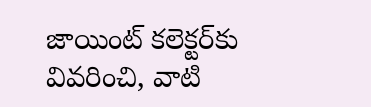జాయింట్ కలెక్టర్‌కు వివరించి, వాటి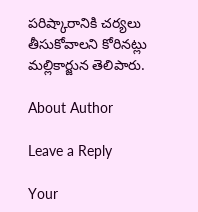పరిష్కారానికి చర్యలు తీసుకోవాలని కోరినట్లు మల్లికార్జున తెలిపారు.

About Author

Leave a Reply

Your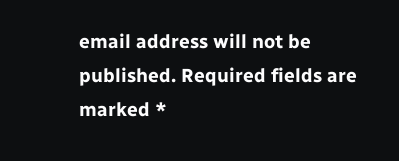email address will not be published. Required fields are marked *